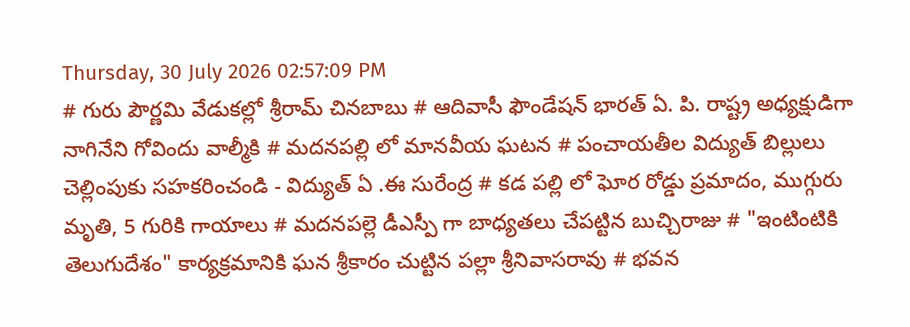Thursday, 30 July 2026 02:57:09 PM
# గురు పౌర్ణమి వేడుకల్లో శ్రీరామ్ చినబాబు # ఆదివాసీ ఫౌండేషన్ భారత్ ఏ. పి. రాష్ట్ర అధ్యక్షుడిగా నాగినేని గోవిందు వాల్మీకి # మదనపల్లి లో మానవీయ ఘటన # పంచాయతీల విద్యుత్ బిల్లులు చెల్లింపుకు సహకరించండి - విద్యుత్ ఏ .ఈ సురేంద్ర # కడ పల్లి లో ఘోర రోడ్డు ప్రమాదం, ముగ్గురు మృతి, 5 గురికి గాయాలు # మదనపల్లె డీఎస్పీ గా బాధ్యతలు చేపట్టిన బుచ్చిరాజు # "ఇంటింటికి తెలుగుదేశం" కార్యక్రమానికి ఘన శ్రీకారం చుట్టిన పల్లా శ్రీనివాసరావు # భవన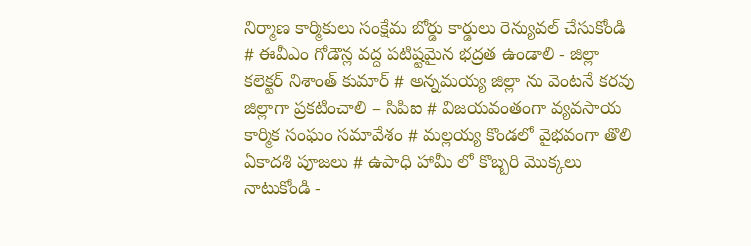నిర్మాణ కార్మికులు సంక్షేమ బోర్డు కార్డులు రెన్యువల్ చేసుకోండి # ఈవీఎం గోడౌన్ల వద్ద పటిష్టమైన భద్రత ఉండాలి - జిల్లా కలెక్టర్ నిశాంత్ కుమార్ # అన్నమయ్య జిల్లా ను వెంటనే కరవు జిల్లాగా ప్రకటించాలి – సిపిఐ # విజయవంతంగా వ్యవసాయ కార్మిక సంఘం సమావేశం # మల్లయ్య కొండలో వైభవంగా తొలి ఏకాదశి పూజలు # ఉపాధి హామీ లో కొబ్బరి మొక్కలు నాటుకోండి -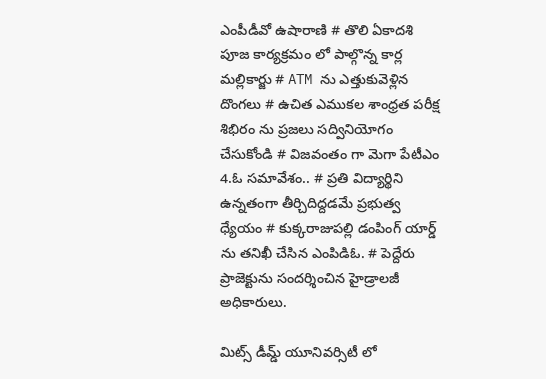ఎంపీడీవో ఉషారాణి # తొలి ఏకాదశి పూజ కార్యక్రమం లో పాల్గొన్న కార్ల మల్లికార్జు # ATM ను ఎత్తుకువెళ్లిన దొంగలు # ఉచిత ఎముకల శాంధ్రత పరీక్ష శిభిరం ను ప్రజలు సద్వినియోగం చేసుకోండి # విజవంతం గా మెగా పేటీఎం 4.ఓ సమావేశం.. # ప్రతి విద్యార్థిని ఉన్నతంగా తీర్చిదిద్దడమే ప్రభుత్వ ధ్యేయం # కుక్కరాజుపల్లి డంపింగ్ యార్డ్ ను తనిఖీ చేసిన ఎంపిడిఓ. # పెద్దేరు ప్రాజెక్టును సందర్శించిన హైడ్రాలజీ అధికారులు.

మిట్స్ డీమ్డ్ యూనివర్సిటీ లో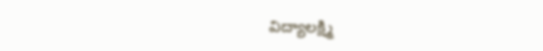విద్యాలక్ష్మి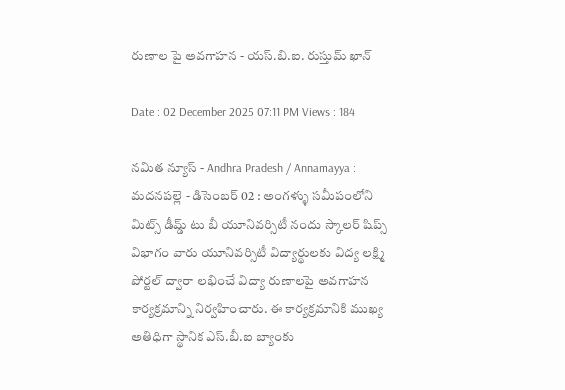రుణాల పై అవగాహన - యస్.బి.ఐ. రుస్తుమ్ ఖాన్

Date : 02 December 2025 07:11 PM Views : 184

నమిత న్యూస్ - Andhra Pradesh / Annamayya : మదనపల్లె - డిసెంబర్ 02 : అంగళ్ళు సమీపంలోని మిట్స్ డీమ్డ్ టు బీ యూనివర్సిటీ నందు స్కాలర్ షిప్స్ విభాగం వారు యూనివర్సిటీ విద్యార్థులకు విద్య లక్ష్మి పోర్టల్ ద్వారా లభించే విద్యా రుణాలపై అవగాహన కార్యక్రమాన్ని నిర్వహించారు. ఈ కార్యక్రమానికి ముఖ్య అతిధిగా స్థానిక ఎస్.బీ.ఐ బ్యాంకు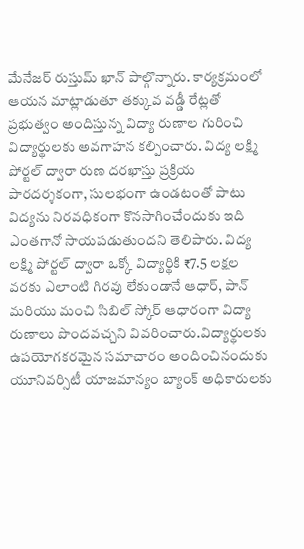మేనేజర్ రుస్తుమ్ ఖాన్ పాల్గొన్నారు. కార్యక్రమంలో ఆయన మాట్లాడుతూ తక్కువ వడ్డీ రేట్లతో ప్రభుత్వం అందిస్తున్న విద్యా రుణాల గురించి విద్యార్థులకు అవగాహన కల్పించారు. విద్య లక్ష్మి పోర్టల్ ద్వారా రుణ దరఖాస్తు ప్రక్రియ పారదర్శకంగా, సులభంగా ఉండటంతో పాటు విద్యను నిరవధికంగా కొనసాగించేందుకు ఇది ఎంతగానో సాయపడుతుందని తెలిపారు. విద్య లక్ష్మి పోర్టల్ ద్వారా ఒక్కో విద్యార్థికి ₹7.5 లక్షల వరకు ఎలాంటి గిరవు లేకుండానే ఆధార్, పాన్ మరియు మంచి సిబిల్ స్కోర్ ఆధారంగా విద్యా రుణాలు పొందవచ్చని వివరించారు.విద్యార్థులకు ఉపయోగకరమైన సమాచారం అందించినందుకు యూనివర్సిటీ యాజమాన్యం బ్యాంక్ అధికారులకు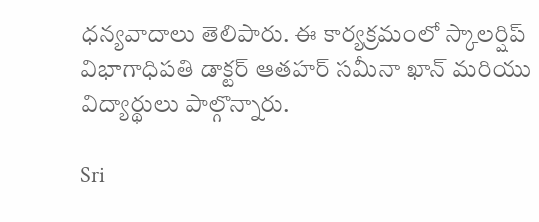ధన్యవాదాలు తెలిపారు. ఈ కార్యక్రమంలో స్కాలర్షిప్ విభాగాధిపతి డాక్టర్ ఆతహర్ సమీనా ఖాన్ మరియు విద్యార్థులు పాల్గొన్నారు.

Sri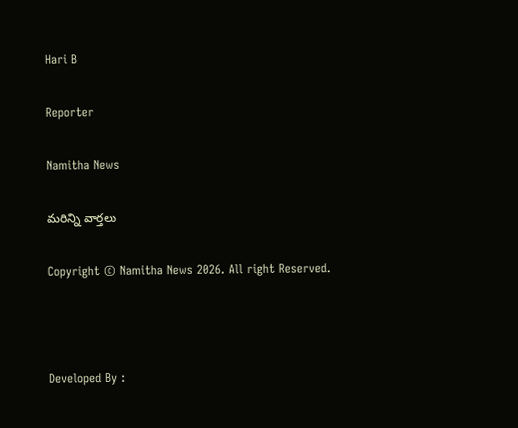Hari B

Reporter

Namitha News

మరిన్ని వార్తలు

Copyright © Namitha News 2026. All right Reserved.



Developed By :